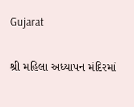Gujarat

શ્રી મહિલા અધ્યાપન મંદિરમાં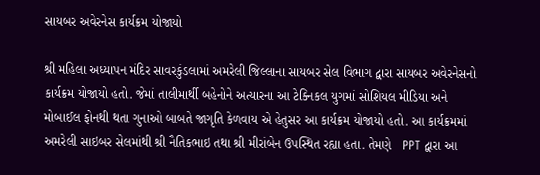સાયબર અવેરનેસ કાર્યક્રમ યોજાયો

શ્રી મહિલા અધ્યાપન મંદિર સાવરકુંડલામાં અમરેલી જિલ્લાના સાયબર સેલ વિભાગ દ્વારા સાયબર અવેરનેસનો કાર્યક્રમ યોજાયો હતો. જેમાં તાલીમાર્થી બહેનોને અત્યારના આ ટેક્નિકલ યુગમાં સોશિયલ મીડિયા અને મોબાઈલ ફોનથી થતા ગુનાઓ બાબતે જાગૃતિ કેળવાય એ હેતુસર આ કાર્યક્રમ યોજાયો હતો. આ કાર્યક્રમમાં અમરેલી સાઇબર સેલમાંથી શ્રી નૈતિકભાઇ તથા શ્રી મીરાંબેન ઉપસ્થિત રહ્યા હતા. તેમણે   PPT દ્વારા આ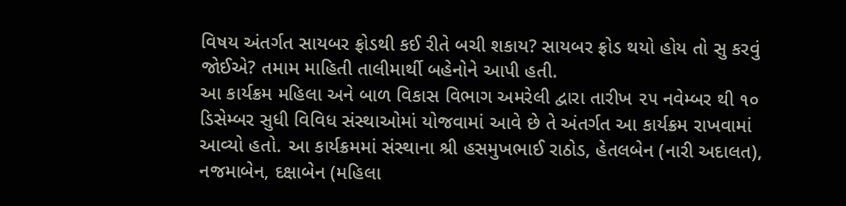વિષય અંતર્ગત સાયબર ફ્રોડથી કઈ રીતે બચી શકાય? સાયબર ફ્રોડ થયો હોય તો સુ કરવું જોઈએ? તમામ માહિતી તાલીમાર્થી બહેનોને આપી હતી.
આ કાર્યક્રમ મહિલા અને બાળ વિકાસ વિભાગ અમરેલી દ્વારા તારીખ ૨૫ નવેમ્બર થી ૧૦ ડિસેમ્બર સુધી વિવિધ સંસ્થાઓમાં યોજવામાં આવે છે તે અંતર્ગત આ કાર્યક્રમ રાખવામાં આવ્યો હતો. આ કાર્યક્રમમાં સંસ્થાના શ્રી હસમુખભાઈ રાઠોડ, હેતલબેન (નારી અદાલત), નજમાબેન, દક્ષાબેન (મહિલા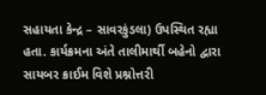સહાયતા કેન્દ્ર – સાવરકુંડલા) ઉપસ્થિત રહ્યા હતા. કાર્યક્રમના અંતે તાલીમાર્થી બહેનો દ્વારા સાયબર ક્રાઈમ વિશે પ્રશ્નોત્તરી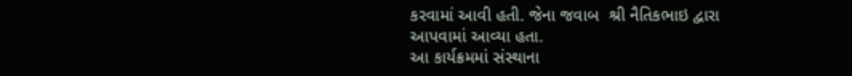કરવામાં આવી હતી. જેના જવાબ  શ્રી નૈતિકભાઇ દ્વારા આપવામાં આવ્યા હતા.
આ કાર્યક્રમમાં સંસ્થાના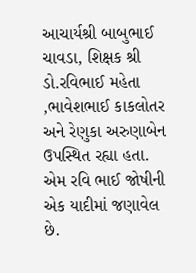આચાર્યશ્રી બાબુભાઈ ચાવડા, શિક્ષક શ્રી ડો.રવિભાઈ મહેતા ,ભાવેશભાઈ કાકલોતર અને રેણુકા અરુણાબેન ઉપસ્થિત રહ્યા હતા. એમ રવિ ભાઈ જોષીની એક યાદીમાં જણાવેલ છે.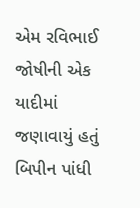એમ રવિભાઈ જોષીની એક યાદીમાં જણાવાયું હતું
બિપીન પાંધી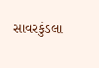સાવરકુંડલા